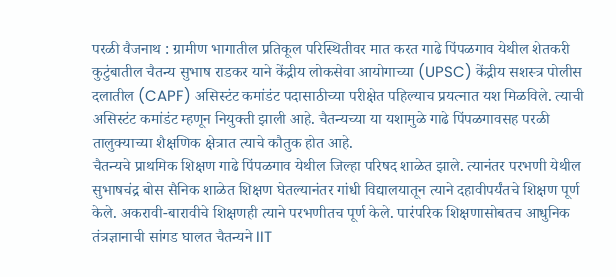परळी वैजनाथ : ग्रामीण भागातील प्रतिकूल परिस्थितीवर मात करत गाढे पिंपळगाव येथील शेतकरी कुटुंबातील चैतन्य सुभाष राडकर याने केंद्रीय लोकसेवा आयोगाच्या (UPSC) केंद्रीय सशस्त्र पोलीस दलातील (CAPF) असिस्टंट कमांडंट पदासाठीच्या परीक्षेत पहिल्याच प्रयत्नात यश मिळविले. त्याची असिस्टंट कमांडंट म्हणून नियुक्ती झाली आहे. चैतन्यच्या या यशामुळे गाढे पिंपळगावसह परळी तालुक्याच्या शैक्षणिक क्षेत्रात त्याचे कौतुक होत आहे.
चैतन्यचे प्राथमिक शिक्षण गाढे पिंपळगाव येथील जिल्हा परिषद शाळेत झाले. त्यानंतर परभणी येथील सुभाषचंद्र बोस सैनिक शाळेत शिक्षण घेतल्यानंतर गांधी विद्यालयातून त्याने दहावीपर्यंतचे शिक्षण पूर्ण केले. अकरावी-बारावीचे शिक्षणही त्याने परभणीतच पूर्ण केले. पारंपरिक शिक्षणासोबतच आधुनिक तंत्रज्ञानाची सांगड घालत चैतन्यने IIT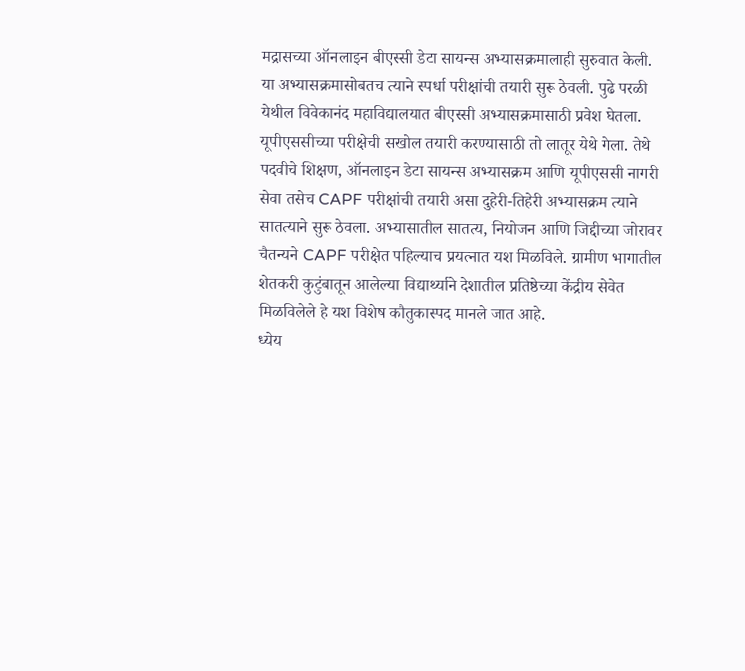मद्रासच्या ऑनलाइन बीएस्सी डेटा सायन्स अभ्यासक्रमालाही सुरुवात केली. या अभ्यासक्रमासोबतच त्याने स्पर्धा परीक्षांची तयारी सुरू ठेवली. पुढे परळी येथील विवेकानंद महाविद्यालयात बीएस्सी अभ्यासक्रमासाठी प्रवेश घेतला.
यूपीएससीच्या परीक्षेची सखोल तयारी करण्यासाठी तो लातूर येथे गेला. तेथे पदवीचे शिक्षण, ऑनलाइन डेटा सायन्स अभ्यासक्रम आणि यूपीएससी नागरी सेवा तसेच CAPF परीक्षांची तयारी असा दुहेरी-तिहेरी अभ्यासक्रम त्याने सातत्याने सुरू ठेवला. अभ्यासातील सातत्य, नियोजन आणि जिद्दीच्या जोरावर चैतन्यने CAPF परीक्षेत पहिल्याच प्रयत्नात यश मिळविले. ग्रामीण भागातील शेतकरी कुटुंबातून आलेल्या विद्यार्थ्याने देशातील प्रतिष्ठेच्या केंद्रीय सेवेत मिळविलेले हे यश विशेष कौतुकास्पद मानले जात आहे.
ध्येय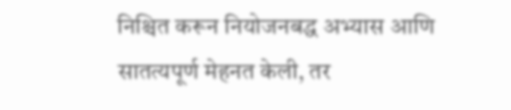निश्चित करून नियोजनबद्ध अभ्यास आणि सातत्यपूर्ण मेहनत केली, तर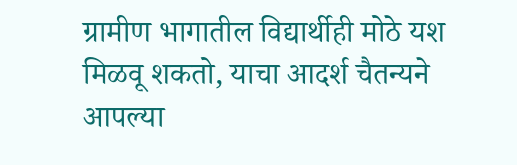ग्रामीण भागातील विद्यार्थीही मोठे यश मिळवू शकतो, याचा आदर्श चैतन्यने आपल्या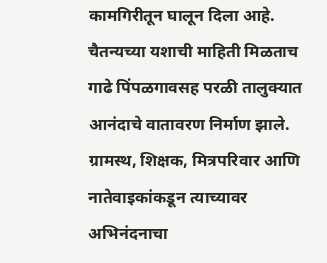कामगिरीतून घालून दिला आहे. चैतन्यच्या यशाची माहिती मिळताच गाढे पिंपळगावसह परळी तालुक्यात आनंदाचे वातावरण निर्माण झाले. ग्रामस्थ, शिक्षक, मित्रपरिवार आणि नातेवाइकांकडून त्याच्यावर अभिनंदनाचा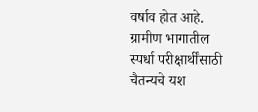वर्षाव होत आहे. ग्रामीण भागातील स्पर्धा परीक्षार्थींसाठी चैतन्यचे यश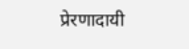प्रेरणादायी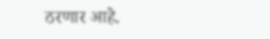ठरणार आहे.